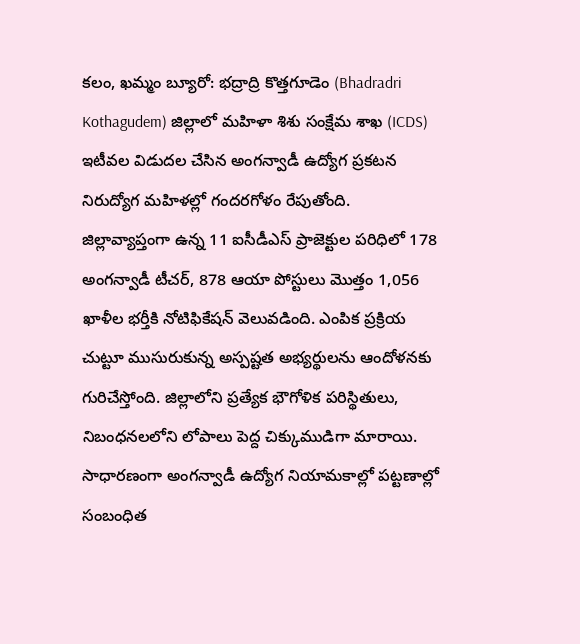కలం, ఖమ్మం బ్యూరో: భద్రాద్రి కొత్తగూడెం (Bhadradri Kothagudem) జిల్లాలో మహిళా శిశు సంక్షేమ శాఖ (ICDS) ఇటీవల విడుదల చేసిన అంగన్వాడీ ఉద్యోగ ప్రకటన నిరుద్యోగ మహిళల్లో గందరగోళం రేపుతోంది. జిల్లావ్యాప్తంగా ఉన్న 11 ఐసీడీఎస్ ప్రాజెక్టుల పరిధిలో 178 అంగన్వాడీ టీచర్, 878 ఆయా పోస్టులు మొత్తం 1,056 ఖాళీల భర్తీకి నోటిఫికేషన్ వెలువడింది. ఎంపిక ప్రక్రియ చుట్టూ ముసురుకున్న అస్పష్టత అభ్యర్థులను ఆందోళనకు గురిచేస్తోంది. జిల్లాలోని ప్రత్యేక భౌగోళిక పరిస్థితులు, నిబంధనలలోని లోపాలు పెద్ద చిక్కుముడిగా మారాయి.
సాధారణంగా అంగన్వాడీ ఉద్యోగ నియామకాల్లో పట్టణాల్లో సంబంధిత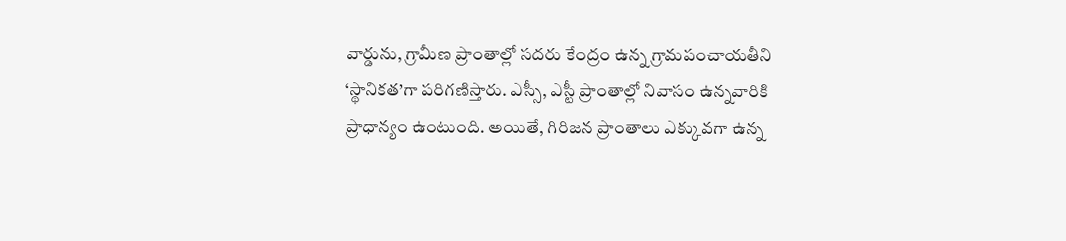వార్డును, గ్రామీణ ప్రాంతాల్లో సదరు కేంద్రం ఉన్న గ్రామపంచాయతీని ‘స్థానికత’గా పరిగణిస్తారు. ఎస్సీ, ఎస్టీ ప్రాంతాల్లో నివాసం ఉన్నవారికి ప్రాధాన్యం ఉంటుంది. అయితే, గిరిజన ప్రాంతాలు ఎక్కువగా ఉన్న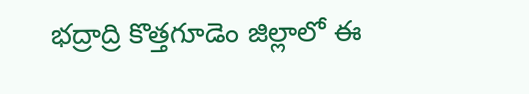భద్రాద్రి కొత్తగూడెం జిల్లాలో ఈ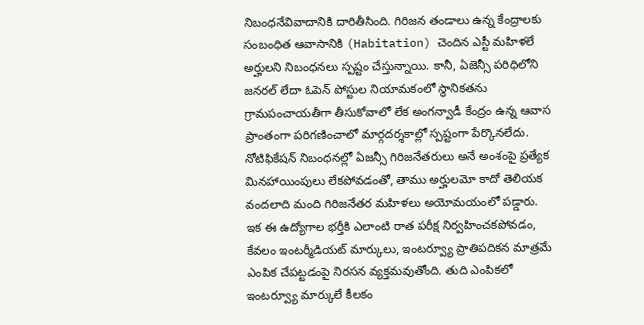నిబంధనేవివాదానికి దారితీసింది. గిరిజన తండాలు ఉన్న కేంద్రాలకు సంబంధిత ఆవాసానికి (Habitation) చెందిన ఎస్టీ మహిళలే అర్హులని నిబంధనలు స్పష్టం చేస్తున్నాయి. కానీ, ఏజెన్సీ పరిధిలోని జనరల్ లేదా ఓపెన్ పోస్టుల నియామకంలో స్థానికతను గ్రామపంచాయతీగా తీసుకోవాలో లేక అంగన్వాడీ కేంద్రం ఉన్న ఆవాస ప్రాంతంగా పరిగణించాలో మార్గదర్శకాల్లో స్పష్టంగా పేర్కొనలేదు. నోటిఫికేషన్ నిబంధనల్లో ఏజన్సీ గిరిజనేతరులు అనే అంశంపై ప్రత్యేక మినహాయింపులు లేకపోవడంతో, తాము అర్హులమో కాదో తెలియక వందలాది మంది గిరిజనేతర మహిళలు అయోమయంలో పడ్డారు.
ఇక ఈ ఉద్యోగాల భర్తీకి ఎలాంటి రాత పరీక్ష నిర్వహించకపోవడం, కేవలం ఇంటర్మీడియట్ మార్కులు, ఇంటర్వ్యూ ప్రాతిపదికన మాత్రమే ఎంపిక చేపట్టడంపై నిరసన వ్యక్తమవుతోంది. తుది ఎంపికలో ఇంటర్వ్యూ మార్కులే కీలకం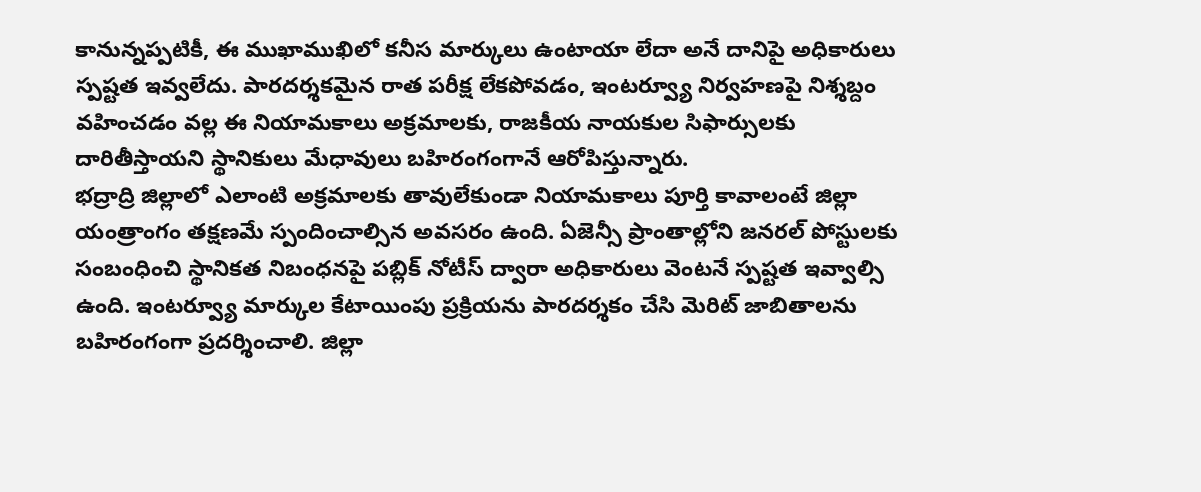కానున్నప్పటికీ, ఈ ముఖాముఖిలో కనీస మార్కులు ఉంటాయా లేదా అనే దానిపై అధికారులు స్పష్టత ఇవ్వలేదు. పారదర్శకమైన రాత పరీక్ష లేకపోవడం, ఇంటర్వ్యూ నిర్వహణపై నిశ్శబ్దం వహించడం వల్ల ఈ నియామకాలు అక్రమాలకు, రాజకీయ నాయకుల సిఫార్సులకు దారితీస్తాయని స్థానికులు మేధావులు బహిరంగంగానే ఆరోపిస్తున్నారు.
భద్రాద్రి జిల్లాలో ఎలాంటి అక్రమాలకు తావులేకుండా నియామకాలు పూర్తి కావాలంటే జిల్లా యంత్రాంగం తక్షణమే స్పందించాల్సిన అవసరం ఉంది. ఏజెన్సీ ప్రాంతాల్లోని జనరల్ పోస్టులకు సంబంధించి స్థానికత నిబంధనపై పబ్లిక్ నోటీస్ ద్వారా అధికారులు వెంటనే స్పష్టత ఇవ్వాల్సి ఉంది. ఇంటర్వ్యూ మార్కుల కేటాయింపు ప్రక్రియను పారదర్శకం చేసి మెరిట్ జాబితాలను బహిరంగంగా ప్రదర్శించాలి. జిల్లా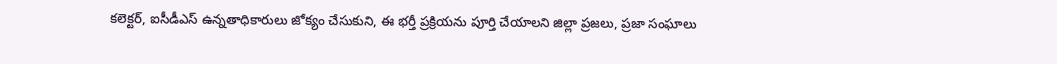కలెక్టర్, ఐసీడీఎస్ ఉన్నతాధికారులు జోక్యం చేసుకుని, ఈ భర్తీ ప్రక్రియను పూర్తి చేయాలని జిల్లా ప్రజలు, ప్రజా సంఘాలు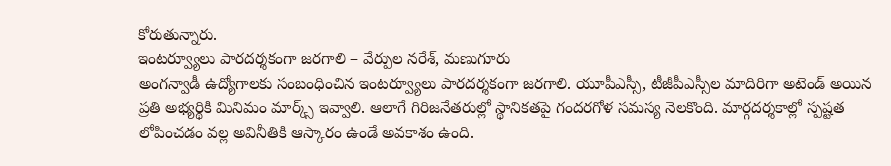కోరుతున్నారు.
ఇంటర్వ్యూలు పారదర్శకంగా జరగాలి – వేర్పుల నరేశ్, మణుగూరు
అంగన్వాడీ ఉద్యోగాలకు సంబంధించిన ఇంటర్వ్యూలు పారదర్శకంగా జరగాలి. యూపీఎస్సీ, టీజీపీఎస్సీల మాదిరిగా అటెండ్ అయిన ప్రతి అభ్యర్థికి మినిమం మార్క్స్ ఇవ్వాలి. ఆలాగే గిరిజనేతరుల్లో స్థానికతపై గందరగోళ సమస్య నెలకొంది. మార్గదర్శకాల్లో స్పష్టత లోపించడం వల్ల అవినీతికి ఆస్కారం ఉండే అవకాశం ఉంది.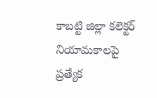కాబట్టి జిల్లా కలెక్టర్ నియామకాలపై ప్రత్యేక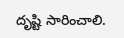దృష్టి సారించాలి.